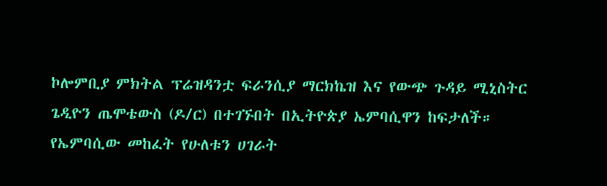ኮሎምቢያ ምክትል ፕሬዝዳንቷ ፍራንሲያ ማርክኬዝ እና የውጭ ጉዳይ ሚኒስትር ጌዲዮን ጤሞቴውስ (ዶ/ር) በተገኙበት በኢትዮጵያ ኤምባሲዋን ከፍታለች።
የኤምባሲው መከፈት የሁለቱን ሀገራት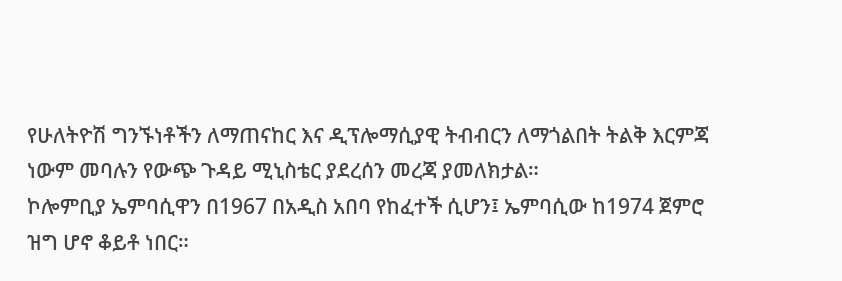የሁለትዮሽ ግንኙነቶችን ለማጠናከር እና ዲፕሎማሲያዊ ትብብርን ለማጎልበት ትልቅ እርምጃ ነውም መባሉን የውጭ ጉዳይ ሚኒስቴር ያደረሰን መረጃ ያመለክታል።
ኮሎምቢያ ኤምባሲዋን በ1967 በአዲስ አበባ የከፈተች ሲሆን፤ ኤምባሲው ከ1974 ጀምሮ ዝግ ሆኖ ቆይቶ ነበር።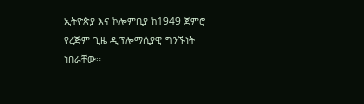ኢትዮጵያ እና ኮሎምቢያ ከ1949 ጀምሮ የረጅም ጊዜ ዲፕሎማሲያዊ ግንኙነት ነበራቸው።